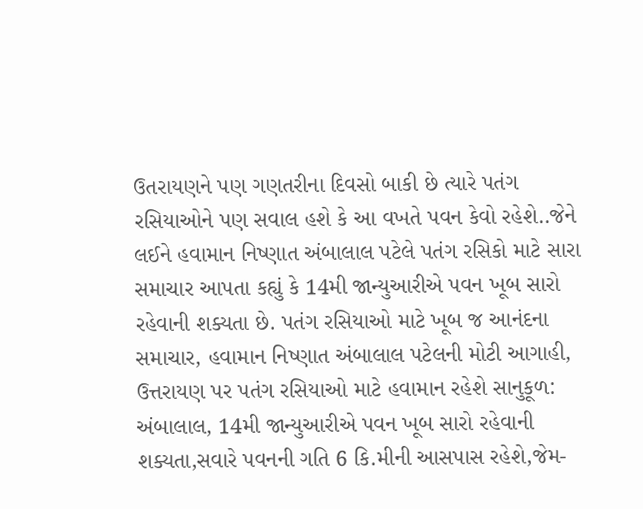ઉતરાયણને પણ ગણતરીના દિવસો બાકી છે ત્યારે પતંગ રસિયાઓને પણ સવાલ હશે કે આ વખતે પવન કેવો રહેશે..જેને લઈને હવામાન નિષ્ણાત અંબાલાલ પટેલે પતંગ રસિકો માટે સારા સમાચાર આપતા કહ્યું કે 14મી જાન્યુઆરીએ પવન ખૂબ સારો રહેવાની શક્યતા છે. પતંગ રસિયાઓ માટે ખૂબ જ આનંદના સમાચાર, હવામાન નિષ્ણાત અંબાલાલ પટેલની મોટી આગાહી, ઉત્તરાયણ પર પતંગ રસિયાઓ માટે હવામાન રહેશે સાનુકૂળ: અંબાલાલ, 14મી જાન્યુઆરીએ પવન ખૂબ સારો રહેવાની શક્યતા,સવારે પવનની ગતિ 6 કિ.મીની આસપાસ રહેશે,જેમ-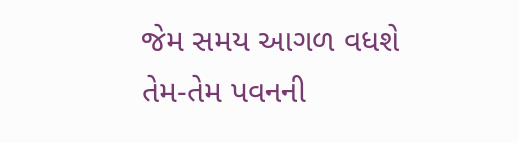જેમ સમય આગળ વધશે તેમ-તેમ પવનની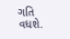ગતિ વધશે.